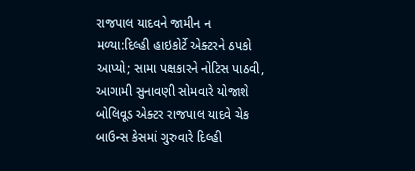રાજપાલ યાદવને જામીન ન મળ્યા:દિલ્હી હાઇકોર્ટે એક્ટરને ઠપકો આપ્યો; સામા પક્ષકારને નોટિસ પાઠવી, આગામી સુનાવણી સોમવારે યોજાશે
બોલિવૂડ એક્ટર રાજપાલ યાદવે ચેક બાઉન્સ કેસમાં ગુરુવારે દિલ્હી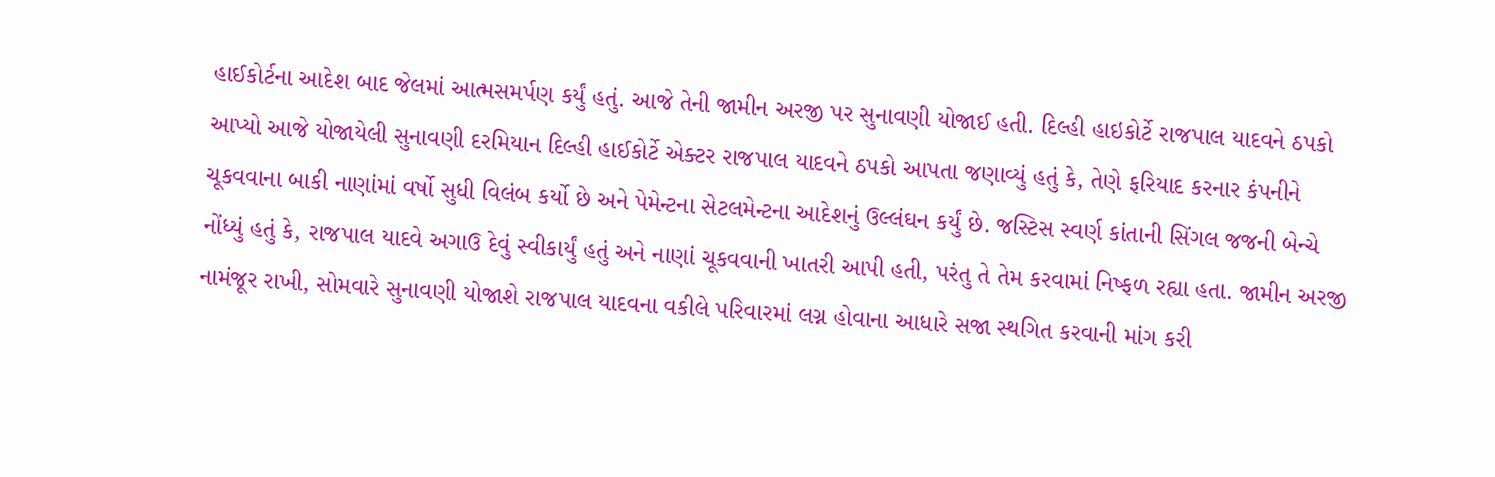હાઈકોર્ટના આદેશ બાદ જેલમાં આત્મસમર્પણ કર્યું હતું. આજે તેની જામીન અરજી પર સુનાવણી યોજાઈ હતી. દિલ્હી હાઇકોર્ટે રાજપાલ યાદવને ઠપકો આપ્યો આજે યોજાયેલી સુનાવણી દરમિયાન દિલ્હી હાઈકોર્ટે એક્ટર રાજપાલ યાદવને ઠપકો આપતા જણાવ્યું હતું કે, તેણે ફરિયાદ કરનાર કંપનીને ચૂકવવાના બાકી નાણાંમાં વર્ષો સુધી વિલંબ કર્યો છે અને પેમેન્ટના સેટલમેન્ટના આદેશનું ઉલ્લંઘન કર્યું છે. જસ્ટિસ સ્વર્ણ કાંતાની સિંગલ જજની બેન્ચે નોંધ્યું હતું કે, રાજપાલ યાદવે અગાઉ દેવું સ્વીકાર્યું હતું અને નાણાં ચૂકવવાની ખાતરી આપી હતી, પરંતુ તે તેમ કરવામાં નિષ્ફળ રહ્યા હતા. જામીન અરજી નામંજૂર રાખી, સોમવારે સુનાવણી યોજાશે રાજપાલ યાદવના વકીલે પરિવારમાં લગ્ન હોવાના આધારે સજા સ્થગિત કરવાની માંગ કરી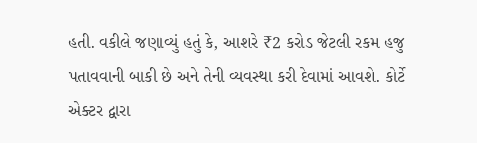હતી. વકીલે જણાવ્યું હતું કે, આશરે ₹2 કરોડ જેટલી રકમ હજુ પતાવવાની બાકી છે અને તેની વ્યવસ્થા કરી દેવામાં આવશે. કોર્ટે એક્ટર દ્વારા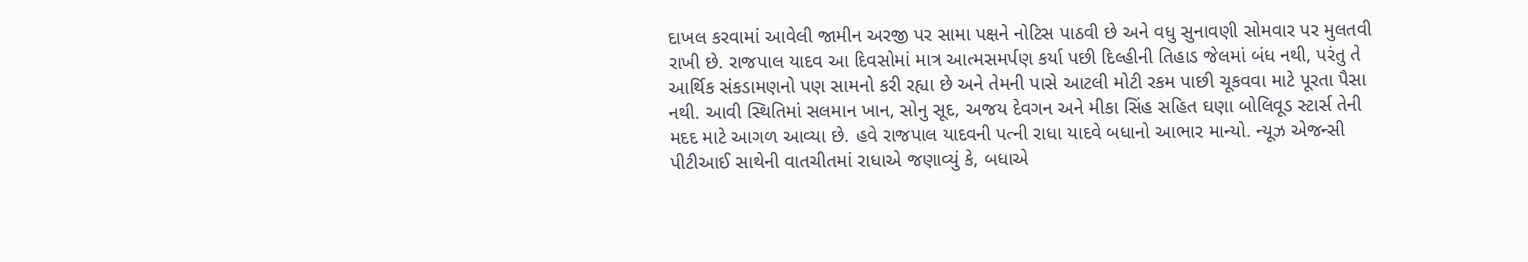દાખલ કરવામાં આવેલી જામીન અરજી પર સામા પક્ષને નોટિસ પાઠવી છે અને વધુ સુનાવણી સોમવાર પર મુલતવી રાખી છે. રાજપાલ યાદવ આ દિવસોમાં માત્ર આત્મસમર્પણ કર્યા પછી દિલ્હીની તિહાડ જેલમાં બંધ નથી, પરંતુ તે આર્થિક સંકડામણનો પણ સામનો કરી રહ્યા છે અને તેમની પાસે આટલી મોટી રકમ પાછી ચૂકવવા માટે પૂરતા પૈસા નથી. આવી સ્થિતિમાં સલમાન ખાન, સોનુ સૂદ, અજય દેવગન અને મીકા સિંહ સહિત ઘણા બોલિવૂડ સ્ટાર્સ તેની મદદ માટે આગળ આવ્યા છે. હવે રાજપાલ યાદવની પત્ની રાધા યાદવે બધાનો આભાર માન્યો. ન્યૂઝ એજન્સી પીટીઆઈ સાથેની વાતચીતમાં રાધાએ જણાવ્યું કે, બધાએ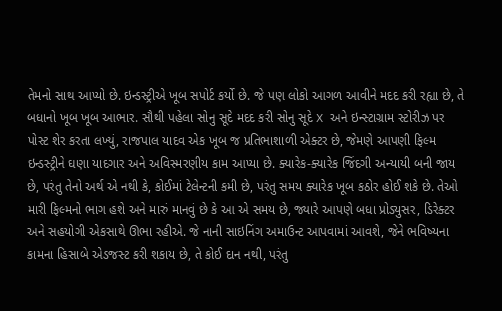તેમનો સાથ આપ્યો છે. ઇન્ડસ્ટ્રીએ ખૂબ સપોર્ટ કર્યો છે. જે પણ લોકો આગળ આવીને મદદ કરી રહ્યા છે, તે બધાનો ખૂબ ખૂબ આભાર. સૌથી પહેલા સોનુ સૂદે મદદ કરી સોનુ સૂદે X અને ઇન્સ્ટાગ્રામ સ્ટોરીઝ પર પોસ્ટ શેર કરતા લખ્યું, રાજપાલ યાદવ એક ખૂબ જ પ્રતિભાશાળી એક્ટર છે, જેમણે આપણી ફિલ્મ ઇન્ડસ્ટ્રીને ઘણા યાદગાર અને અવિસ્મરણીય કામ આપ્યા છે. ક્યારેક-ક્યારેક જિંદગી અન્યાયી બની જાય છે, પરંતુ તેનો અર્થ એ નથી કે, કોઈમાં ટેલેન્ટની કમી છે, પરંતુ સમય ક્યારેક ખૂબ કઠોર હોઈ શકે છે. તેઓ મારી ફિલ્મનો ભાગ હશે અને મારું માનવું છે કે આ એ સમય છે, જ્યારે આપણે બધા પ્રોડ્યુસર, ડિરેક્ટર અને સહયોગી એકસાથે ઊભા રહીએ. જે નાની સાઇનિંગ અમાઉન્ટ આપવામાં આવશે, જેને ભવિષ્યના કામના હિસાબે એડજસ્ટ કરી શકાય છે, તે કોઈ દાન નથી, પરંતુ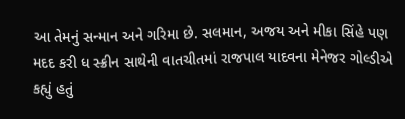આ તેમનું સન્માન અને ગરિમા છે. સલમાન, અજય અને મીકા સિંહે પણ મદદ કરી ધ સ્ક્રીન સાથેની વાતચીતમાં રાજપાલ યાદવના મેનેજર ગોલ્ડીએ કહ્યું હતું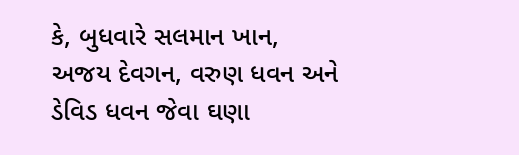કે, બુધવારે સલમાન ખાન, અજય દેવગન, વરુણ ધવન અને ડેવિડ ધવન જેવા ઘણા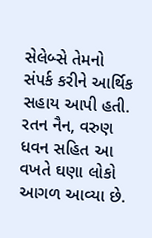સેલેબ્સે તેમનો સંપર્ક કરીને આર્થિક સહાય આપી હતી. રતન નૈન, વરુણ ધવન સહિત આ વખતે ઘણા લોકો આગળ આવ્યા છે.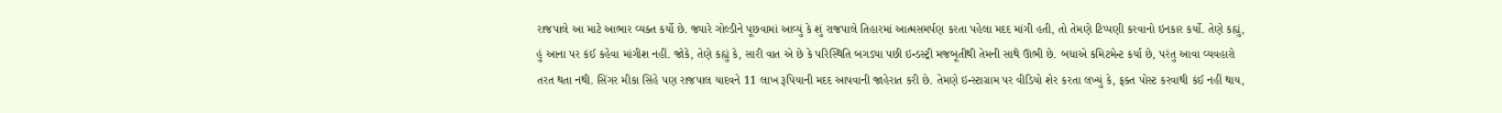રાજપાલે આ માટે આભાર વ્યક્ત કર્યો છે. જ્યારે ગોલ્ડીને પૂછવામાં આવ્યું કે શું રાજપાલે તિહારમાં આત્મસમર્પણ કરતા પહેલા મદદ માંગી હતી, તો તેમણે ટિપ્પણી કરવાનો ઇનકાર કર્યો. તેણે કહ્યું, હું આના પર કંઈ કહેવા માંગીશ નહીં. જોકે, તેણે કહ્યું કે, સારી વાત એ છે કે પરિસ્થિતિ બગડ્યા પછી ઇન્ડસ્ટ્રી મજબૂતીથી તેમની સાથે ઊભી છે. બધાએ કમિટમેન્ટ કર્યા છે, પરંતુ આવા વ્યવહારો તરત થતા નથી. સિંગર મીકા સિંહે પણ રાજપાલ યાદવને 11 લાખ રૂપિયાની મદદ આપવાની જાહેરાત કરી છે. તેમણે ઇન્સ્ટાગ્રામ પર વીડિયો શેર કરતા લખ્યું કે, ફક્ત પોસ્ટ કરવાથી કંઈ નહીં થાય,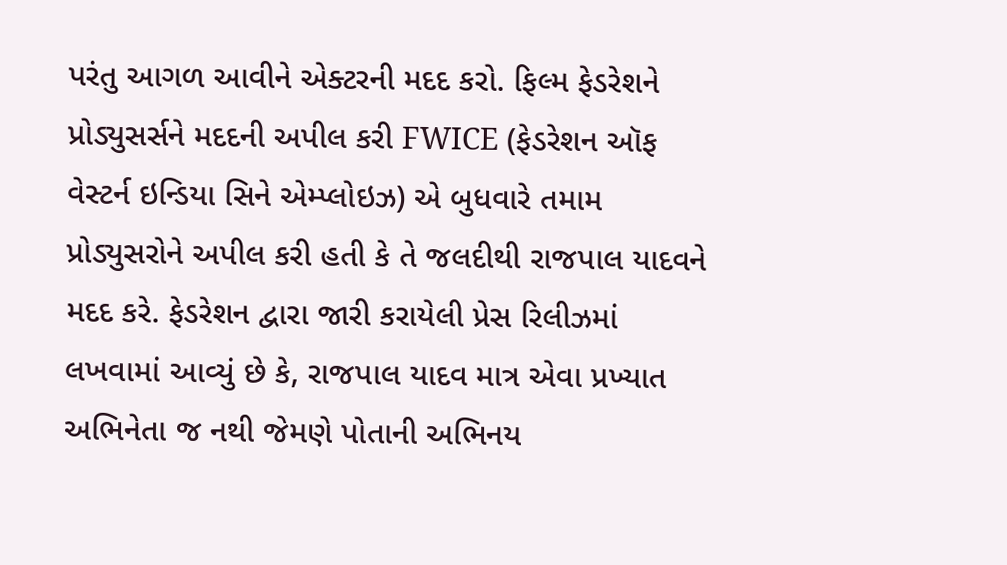પરંતુ આગળ આવીને એક્ટરની મદદ કરો. ફિલ્મ ફેડરેશને પ્રોડ્યુસર્સને મદદની અપીલ કરી FWICE (ફેડરેશન ઑફ વેસ્ટર્ન ઇન્ડિયા સિને એમ્પ્લોઇઝ) એ બુધવારે તમામ પ્રોડ્યુસરોને અપીલ કરી હતી કે તે જલદીથી રાજપાલ યાદવને મદદ કરે. ફેડરેશન દ્વારા જારી કરાયેલી પ્રેસ રિલીઝમાં લખવામાં આવ્યું છે કે, રાજપાલ યાદવ માત્ર એવા પ્રખ્યાત અભિનેતા જ નથી જેમણે પોતાની અભિનય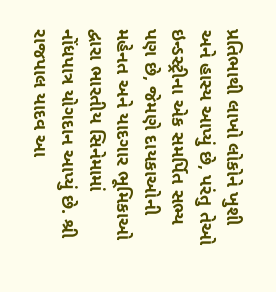પ્રતિભાથી લાખો લોકોને ખુશી અને હાસ્ય આપ્યું છે, પરંતુ તેઓ ઇન્ડસ્ટ્રીના એક સમર્પિત સભ્ય પણ છે, જેમણે દાયકાઓની મહેનત અને યાદગાર ભૂમિકાઓ દ્વારા ભારતીય સિનેમામાં નોંધપાત્ર યોગદાન આપ્યું છે. શ્રી રાજપાલ યાદવ આ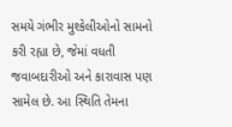સમયે ગંભીર મુશ્કેલીઓનો સામનો કરી રહ્યા છે, જેમાં વધતી જવાબદારીઓ અને કારાવાસ પણ સામેલ છે. આ સ્થિતિ તેમના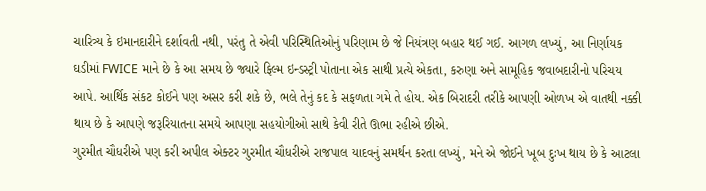ચારિત્ર્ય કે ઇમાનદારીને દર્શાવતી નથી, પરંતુ તે એવી પરિસ્થિતિઓનું પરિણામ છે જે નિયંત્રણ બહાર થઈ ગઈ. આગળ લખ્યું, આ નિર્ણાયક ઘડીમાં FWICE માને છે કે આ સમય છે જ્યારે ફિલ્મ ઇન્ડસ્ટ્રી પોતાના એક સાથી પ્રત્યે એકતા, કરુણા અને સામૂહિક જવાબદારીનો પરિચય આપે. આર્થિક સંકટ કોઈને પણ અસર કરી શકે છે, ભલે તેનું કદ કે સફળતા ગમે તે હોય. એક બિરાદરી તરીકે આપણી ઓળખ એ વાતથી નક્કી થાય છે કે આપણે જરૂરિયાતના સમયે આપણા સહયોગીઓ સાથે કેવી રીતે ઊભા રહીએ છીએ.
ગુરમીત ચૌધરીએ પણ કરી અપીલ એક્ટર ગુરમીત ચૌધરીએ રાજપાલ યાદવનું સમર્થન કરતા લખ્યું, મને એ જોઈને ખૂબ દુઃખ થાય છે કે આટલા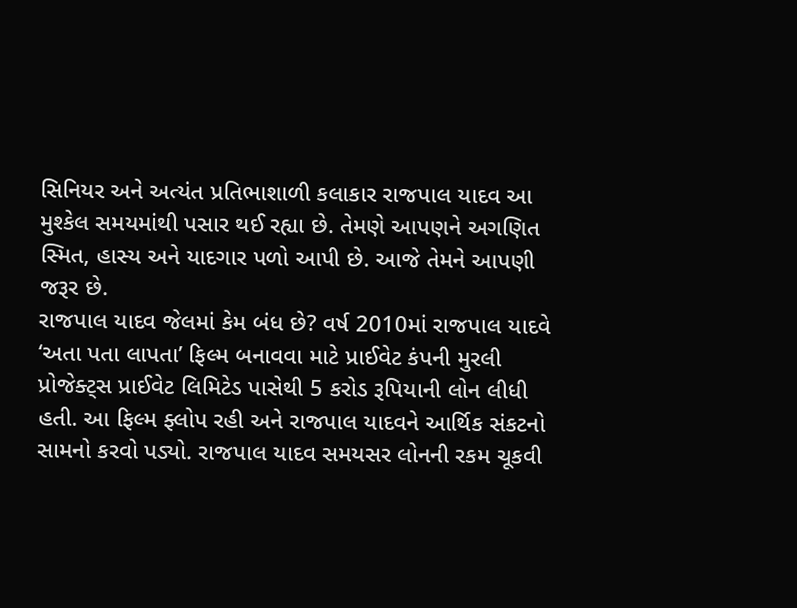સિનિયર અને અત્યંત પ્રતિભાશાળી કલાકાર રાજપાલ યાદવ આ મુશ્કેલ સમયમાંથી પસાર થઈ રહ્યા છે. તેમણે આપણને અગણિત સ્મિત, હાસ્ય અને યાદગાર પળો આપી છે. આજે તેમને આપણી જરૂર છે.
રાજપાલ યાદવ જેલમાં કેમ બંધ છે? વર્ષ 2010માં રાજપાલ યાદવે ‘અતા પતા લાપતા’ ફિલ્મ બનાવવા માટે પ્રાઈવેટ કંપની મુરલી પ્રોજેક્ટ્સ પ્રાઈવેટ લિમિટેડ પાસેથી 5 કરોડ રૂપિયાની લોન લીધી હતી. આ ફિલ્મ ફ્લોપ રહી અને રાજપાલ યાદવને આર્થિક સંકટનો સામનો કરવો પડ્યો. રાજપાલ યાદવ સમયસર લોનની રકમ ચૂકવી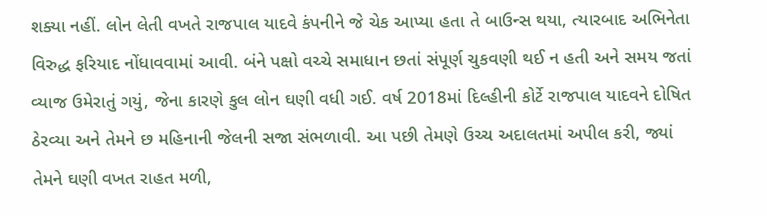શક્યા નહીં. લોન લેતી વખતે રાજપાલ યાદવે કંપનીને જે ચેક આપ્યા હતા તે બાઉન્સ થયા, ત્યારબાદ અભિનેતા વિરુદ્ધ ફરિયાદ નોંધાવવામાં આવી. બંને પક્ષો વચ્ચે સમાધાન છતાં સંપૂર્ણ ચુકવણી થઈ ન હતી અને સમય જતાં વ્યાજ ઉમેરાતું ગયું, જેના કારણે કુલ લોન ઘણી વધી ગઈ. વર્ષ 2018માં દિલ્હીની કોર્ટે રાજપાલ યાદવને દોષિત ઠેરવ્યા અને તેમને છ મહિનાની જેલની સજા સંભળાવી. આ પછી તેમણે ઉચ્ચ અદાલતમાં અપીલ કરી, જ્યાં તેમને ઘણી વખત રાહત મળી,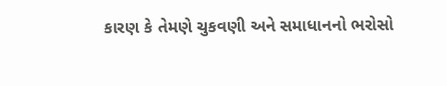કારણ કે તેમણે ચુકવણી અને સમાધાનનો ભરોસો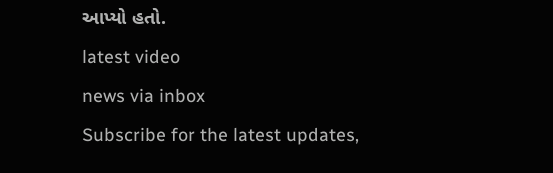આપ્યો હતો.
latest video
news via inbox
Subscribe for the latest updates,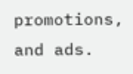promotions, and ads.